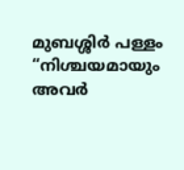മുബശ്ശിർ പള്ളം
“നിശ്ചയമായും അവർ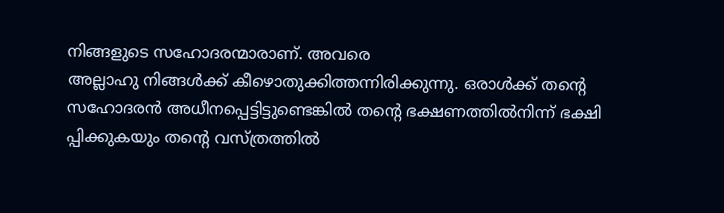നിങ്ങളുടെ സഹോദരന്മാരാണ്. അവരെ
അല്ലാഹു നിങ്ങൾക്ക് കീഴൊതുക്കിത്തന്നിരിക്കുന്നു. ഒരാൾക്ക് തന്റെ
സഹോദരൻ അധീനപ്പെട്ടിട്ടുണ്ടെങ്കിൽ തന്റെ ഭക്ഷണത്തിൽനിന്ന് ഭക്ഷി
പ്പിക്കുകയും തന്റെ വസ്ത്രത്തിൽ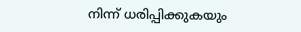നിന്ന് ധരിപ്പിക്കുകയും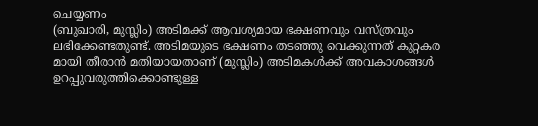ചെയ്യണം
(ബുഖാരി, മുസ്ലിം) അടിമക്ക് ആവശ്യമായ ഭക്ഷണവും വസ്ത്രവും
ലഭിക്കേണ്ടതുണ്ട്. അടിമയുടെ ഭക്ഷണം തടഞ്ഞു വെക്കുന്നത് കുറ്റകര
മായി തീരാൻ മതിയായതാണ് (മുസ്ലിം) അടിമകൾക്ക് അവകാശങ്ങൾ
ഉറപ്പുവരുത്തിക്കൊണ്ടുള്ള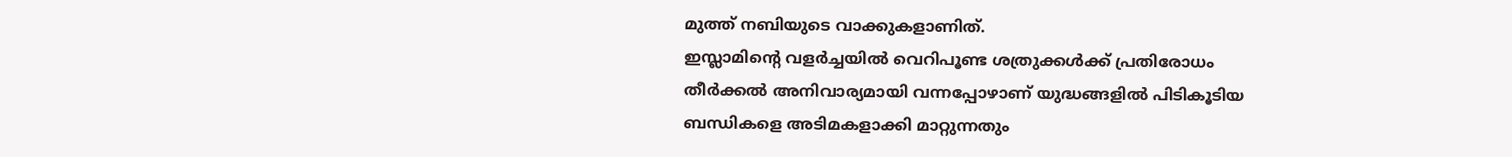മുത്ത് നബിയുടെ വാക്കുകളാണിത്.
ഇസ്ലാമിന്റെ വളർച്ചയിൽ വെറിപൂണ്ട ശത്രുക്കൾക്ക് പ്രതിരോധം
തീർക്കൽ അനിവാര്യമായി വന്നപ്പോഴാണ് യുദ്ധങ്ങളിൽ പിടികൂടിയ
ബന്ധികളെ അടിമകളാക്കി മാറ്റുന്നതും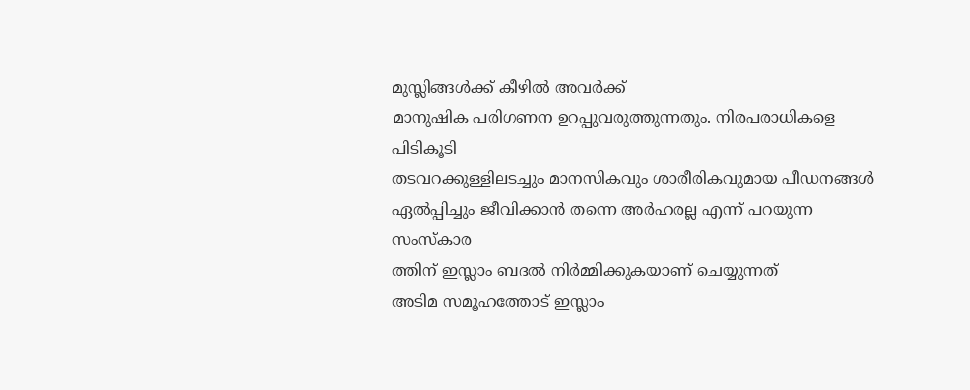മുസ്ലിങ്ങൾക്ക് കീഴിൽ അവർക്ക്
മാനുഷിക പരിഗണന ഉറപ്പുവരുത്തുന്നതും. നിരപരാധികളെ പിടികൂടി
തടവറക്കുള്ളിലടച്ചും മാനസികവും ശാരീരികവുമായ പീഡനങ്ങൾ
ഏൽപ്പിച്ചും ജീവിക്കാൻ തന്നെ അർഹരല്ല എന്ന് പറയുന്ന സംസ്കാര
ത്തിന് ഇസ്ലാം ബദൽ നിർമ്മിക്കുകയാണ് ചെയ്യുന്നത്
അടിമ സമൂഹത്തോട് ഇസ്ലാം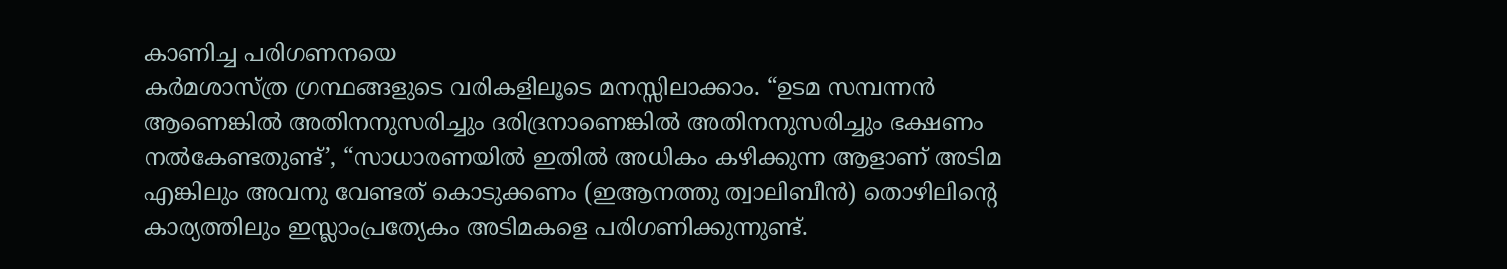കാണിച്ച പരിഗണനയെ
കർമശാസ്ത്ര ഗ്രന്ഥങ്ങളുടെ വരികളിലൂടെ മനസ്സിലാക്കാം. “ഉടമ സമ്പന്നൻ ആണെങ്കിൽ അതിനനുസരിച്ചും ദരിദ്രനാണെങ്കിൽ അതിനനുസരിച്ചും ഭക്ഷണം നൽകേണ്ടതുണ്ട്’, “സാധാരണയിൽ ഇതിൽ അധികം കഴിക്കുന്ന ആളാണ് അടിമ എങ്കിലും അവനു വേണ്ടത് കൊടുക്കണം (ഇആനത്തു ത്വാലിബീൻ) തൊഴിലിന്റെ കാര്യത്തിലും ഇസ്ലാംപ്രത്യേകം അടിമകളെ പരിഗണിക്കുന്നുണ്ട്.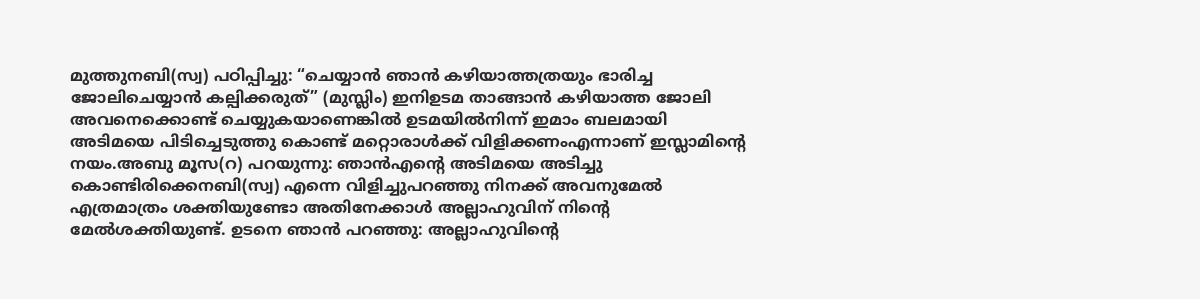മുത്തുനബി(സ്വ) പഠിപ്പിച്ചു: “ചെയ്യാൻ ഞാൻ കഴിയാത്തത്രയും ഭാരിച്ച ജോലിചെയ്യാൻ കല്പിക്കരുത്” (മുസ്ലിം) ഇനിഉടമ താങ്ങാൻ കഴിയാത്ത ജോലി അവനെക്കൊണ്ട് ചെയ്യുകയാണെങ്കിൽ ഉടമയിൽനിന്ന് ഇമാം ബലമായി അടിമയെ പിടിച്ചെടുത്തു കൊണ്ട് മറ്റൊരാൾക്ക് വിളിക്കണംഎന്നാണ് ഇസ്ലാമിന്റെ നയം.അബു മൂസ(റ) പറയുന്നു: ഞാൻഎന്റെ അടിമയെ അടിച്ചു കൊണ്ടിരിക്കെനബി(സ്വ) എന്നെ വിളിച്ചുപറഞ്ഞു നിനക്ക് അവനുമേൽ എത്രമാത്രം ശക്തിയുണ്ടോ അതിനേക്കാൾ അല്ലാഹുവിന് നിന്റെ മേൽശക്തിയുണ്ട്. ഉടനെ ഞാൻ പറഞ്ഞു: അല്ലാഹുവിന്റെ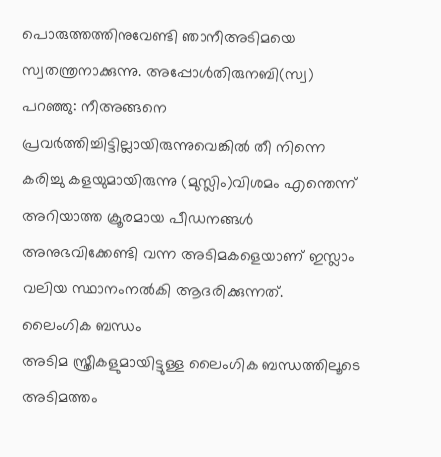പൊരുത്തത്തിനുവേണ്ടി ഞാനീഅടിമയെ സ്വതന്ത്രനാക്കുന്നു. അപ്പോൾതിരുനബി(സ്വ) പറഞ്ഞു: നീഅങ്ങനെ പ്രവർത്തിച്ചിട്ടില്ലായിരുന്നുവെങ്കിൽ തീ നിന്നെ കരിച്ചു കളയുമായിരുന്നു (മുസ്ലിം)വിശമം എന്തെന്ന് അറിയാത്ത ക്രൂരമായ പീഡനങ്ങൾ അനുഭവിക്കേണ്ടി വന്ന അടിമകളെയാണ് ഇസ്ലാം വലിയ സ്ഥാനംനൽകി ആദരിക്കുന്നത്.
ലൈംഗിക ബന്ധം
അടിമ സ്ത്രീകളുമായിട്ടുള്ള ലൈംഗിക ബന്ധത്തിലൂടെ അടിമത്തം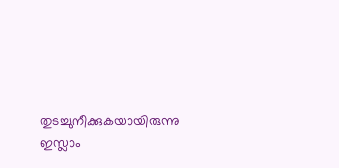തുടച്ചുനീക്കുകയായിരുന്നു ഇസ്ലാം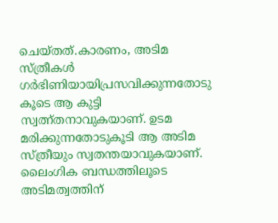ചെയ്തത്.കാരണം, അടിമ സ്ത്രീകൾ ഗർഭിണിയായിപ്രസവിക്കുന്നതോടു കൂടെ ആ കുട്ടി സ്വത്ന്തനാവുകയാണ്. ഉടമ മരിക്കുന്നതോടുകൂടി ആ അടിമ സ്ത്രീയും സ്വതന്തയാവുകയാണ്. ലൈംഗിക ബന്ധത്തിലൂടെ അടിമത്വത്തിന്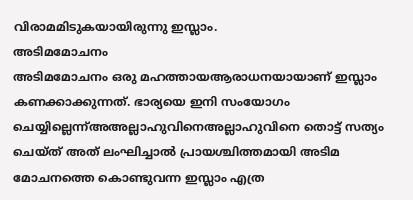വിരാമമിടുകയായിരുന്നു ഇസ്ലാം.
അടിമമോചനം
അടിമമോചനം ഒരു മഹത്തായആരാധനയായാണ് ഇസ്ലാം കണക്കാക്കുന്നത്. ഭാര്യയെ ഇനി സംയോഗം ചെയ്യില്ലെന്ന്അഅല്ലാഹുവിനെഅല്ലാഹുവിനെ തൊട്ട് സത്യം ചെയ്ത് അത് ലംഘിച്ചാൽ പ്രായശ്ചിത്തമായി അടിമ മോചനത്തെ കൊണ്ടുവന്ന ഇസ്ലാം എത്ര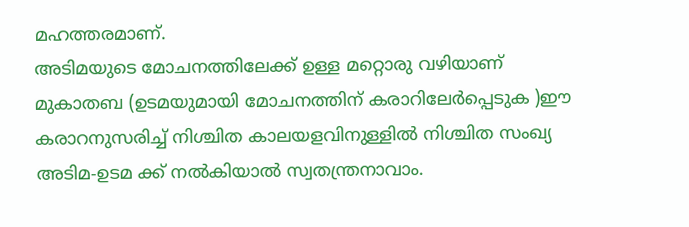മഹത്തരമാണ്.
അടിമയുടെ മോചനത്തിലേക്ക് ഉള്ള മറ്റൊരു വഴിയാണ് മുകാതബ (ഉടമയുമായി മോചനത്തിന് കരാറിലേർപ്പെടുക )ഈ കരാറനുസരിച്ച് നിശ്ചിത കാലയളവിനുള്ളിൽ നിശ്ചിത സംഖ്യ അടിമ-ഉടമ ക്ക് നൽകിയാൽ സ്വതന്ത്രനാവാം.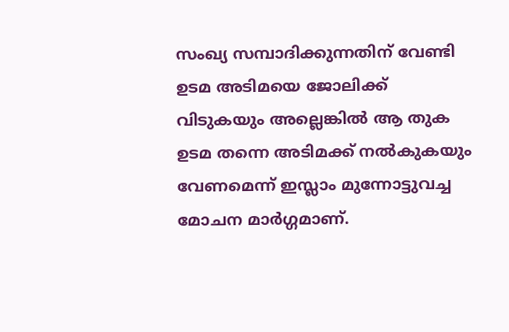സംഖ്യ സമ്പാദിക്കുന്നതിന് വേണ്ടി ഉടമ അടിമയെ ജോലിക്ക് വിടുകയും അല്ലെങ്കിൽ ആ തുക ഉടമ തന്നെ അടിമക്ക് നൽകുകയും വേണമെന്ന് ഇസ്ലാം മുന്നോട്ടുവച്ച മോചന മാർഗ്ഗമാണ്.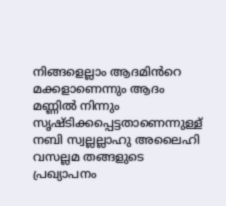നിങ്ങളെല്ലാം ആദമിൻറെ മക്കളാണെന്നും ആദം മണ്ണിൽ നിന്നും സൃഷ്ടിക്കപ്പെട്ടതാണെന്നുള്ള് നബി സ്വല്ലല്ലാഹു അലൈഹി വസല്ലമ തങ്ങളുടെ പ്രഖ്യാപനം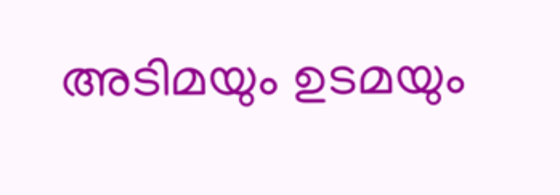അടിമയും ഉടമയും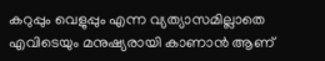കറുപ്പും വെളുപ്പും എന്ന വ്യത്യാസമില്ലാതെ എവിടെയും മനുഷ്യരായി കാണാൻ ആണ്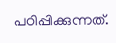പഠിപ്പിക്കുന്നത്.